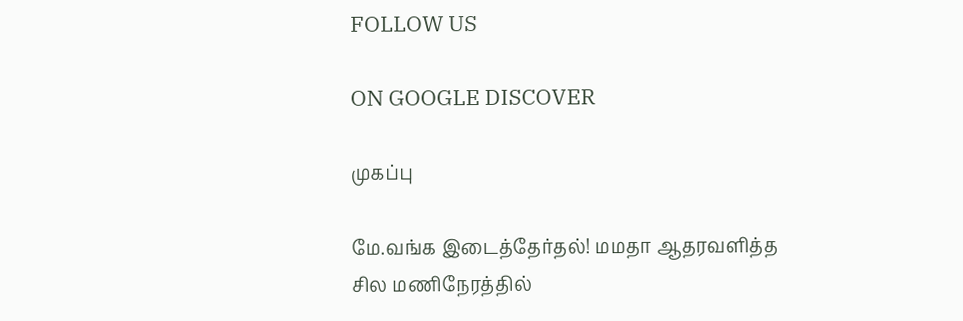FOLLOW US

ON GOOGLE DISCOVER

முகப்பு

மே.வங்க இடைத்தேர்தல்! மமதா ஆதரவளித்த சில மணிநேரத்தில்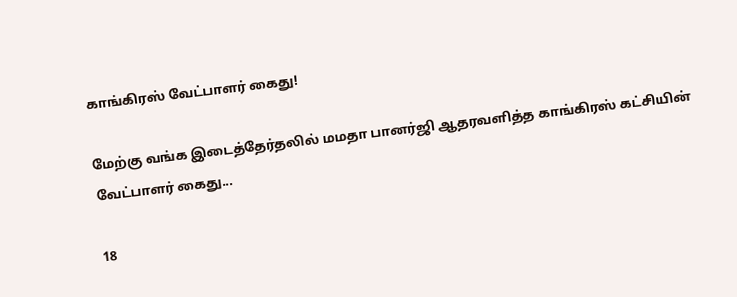காங்கிரஸ் வேட்பாளர் கைது!

மேற்கு வங்க இடைத்தேர்தலில் மமதா பானர்ஜி ஆதரவளித்த காங்கிரஸ் கட்சியின் வேட்பாளர் கைது...

18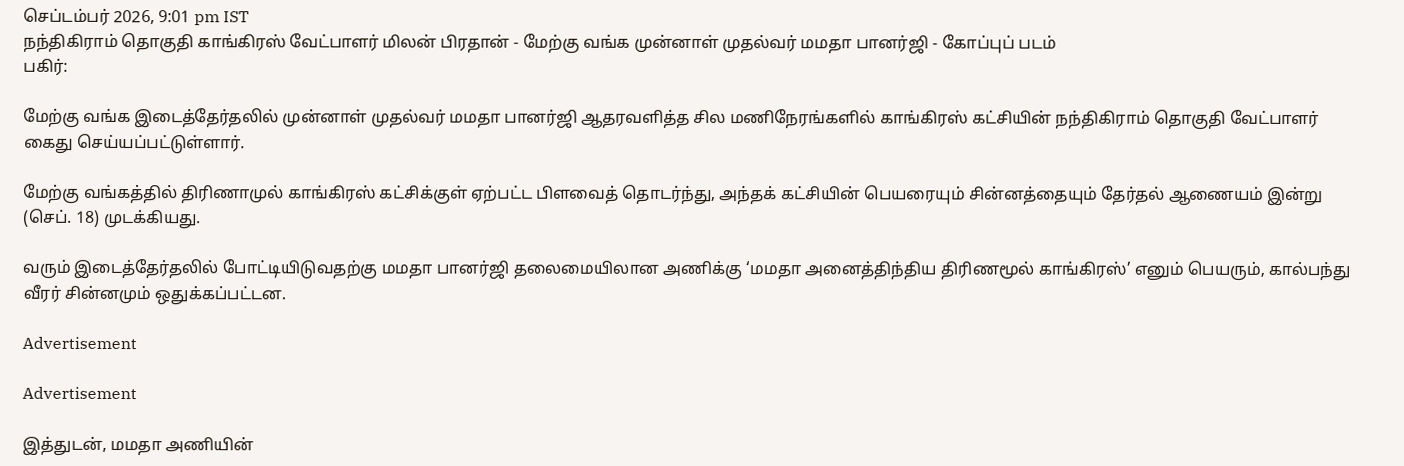செப்டம்பர் 2026, 9:01 pm IST
நந்திகிராம் தொகுதி காங்கிரஸ் வேட்பாளர் மிலன் பிரதான் - மேற்கு வங்க முன்னாள் முதல்வர் மமதா பானர்ஜி - கோப்புப் படம்
பகிர்:

மேற்கு வங்க இடைத்தேர்தலில் முன்னாள் முதல்வர் மமதா பானர்ஜி ஆதரவளித்த சில மணிநேரங்களில் காங்கிரஸ் கட்சியின் நந்திகிராம் தொகுதி வேட்பாளர் கைது செய்யப்பட்டுள்ளார்.

மேற்கு வங்கத்தில் திரிணாமுல் காங்கிரஸ் கட்சிக்குள் ஏற்பட்ட பிளவைத் தொடர்ந்து, அந்தக் கட்சியின் பெயரையும் சின்னத்தையும் தேர்தல் ஆணையம் இன்று (செப். 18) முடக்கியது.

வரும் இடைத்தேர்தலில் போட்டியிடுவதற்கு மமதா பானர்ஜி தலைமையிலான அணிக்கு ‘மமதா அனைத்திந்திய திரிணமூல் காங்கிரஸ்’ எனும் பெயரும், கால்பந்து வீரர் சின்னமும் ஒதுக்கப்பட்டன.

Advertisement

Advertisement

இத்துடன், மமதா அணியின்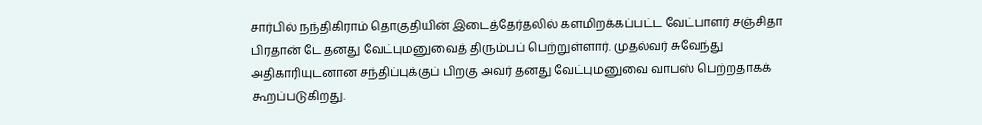சார்பில் நந்திகிராம் தொகுதியின் இடைத்தேர்தலில் களமிறக்கப்பட்ட வேட்பாளர் சஞ்சிதா பிரதான் டே தனது வேட்புமனுவைத் திரும்பப் பெற்றுள்ளார். முதல்வர் சுவேந்து அதிகாரியுடனான சந்திப்புக்குப் பிறகு அவர் தனது வேட்புமனுவை வாபஸ் பெற்றதாகக் கூறப்படுகிறது.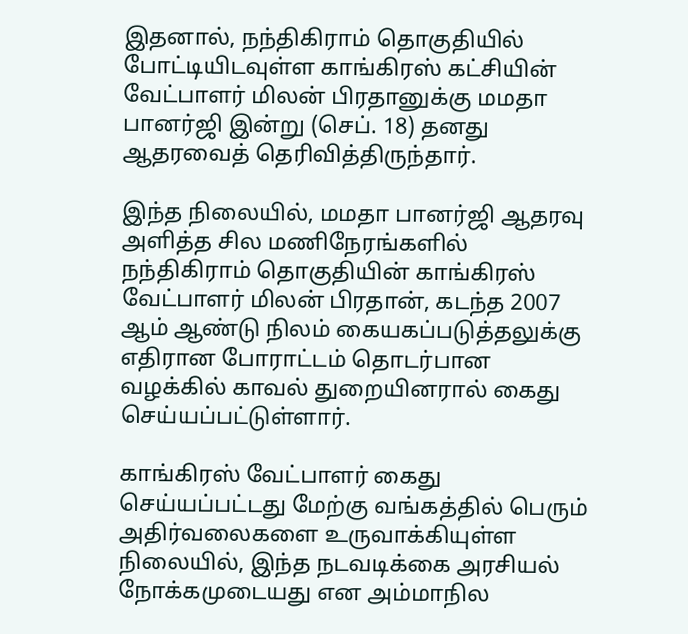இதனால், நந்திகிராம் தொகுதியில் போட்டியிடவுள்ள காங்கிரஸ் கட்சியின் வேட்பாளர் மிலன் பிரதானுக்கு மமதா பானர்ஜி இன்று (செப். 18) தனது ஆதரவைத் தெரிவித்திருந்தார்.

இந்த நிலையில், மமதா பானர்ஜி ஆதரவு அளித்த சில மணிநேரங்களில் நந்திகிராம் தொகுதியின் காங்கிரஸ் வேட்பாளர் மிலன் பிரதான், கடந்த 2007 ஆம் ஆண்டு நிலம் கையகப்படுத்தலுக்கு எதிரான போராட்டம் தொடர்பான வழக்கில் காவல் துறையினரால் கைது செய்யப்பட்டுள்ளார்.

காங்கிரஸ் வேட்பாளர் கைது செய்யப்பட்டது மேற்கு வங்கத்தில் பெரும் அதிர்வலைகளை உருவாக்கியுள்ள நிலையில், இந்த நடவடிக்கை அரசியல் நோக்கமுடையது என அம்மாநில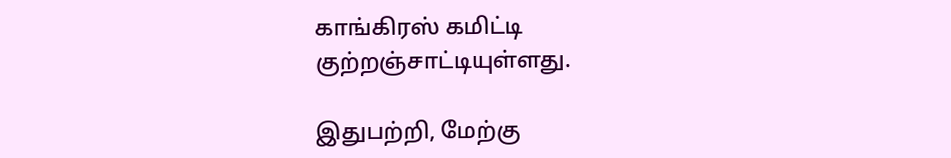காங்கிரஸ் கமிட்டி குற்றஞ்சாட்டியுள்ளது.

இதுபற்றி, மேற்கு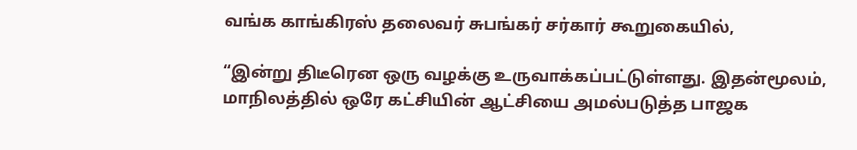வங்க காங்கிரஸ் தலைவர் சுபங்கர் சர்கார் கூறுகையில்,

“இன்று திடீரென ஒரு வழக்கு உருவாக்கப்பட்டுள்ளது. இதன்மூலம், மாநிலத்தில் ஒரே கட்சியின் ஆட்சியை அமல்படுத்த பாஜக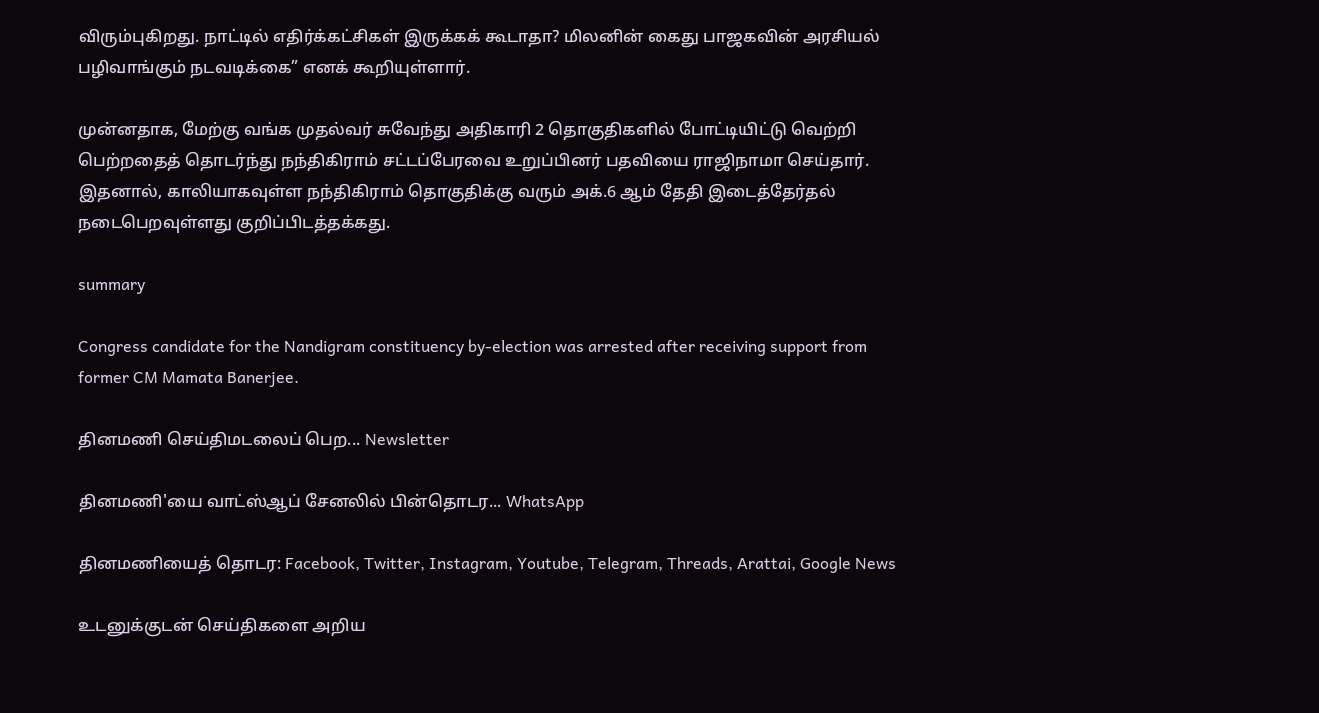விரும்புகிறது. நாட்டில் எதிர்க்கட்சிகள் இருக்கக் கூடாதா? மிலனின் கைது பாஜகவின் அரசியல் பழிவாங்கும் நடவடிக்கை” எனக் கூறியுள்ளார்.

முன்னதாக, மேற்கு வங்க முதல்வர் சுவேந்து அதிகாரி 2 தொகுதிகளில் போட்டியிட்டு வெற்றி பெற்றதைத் தொடர்ந்து நந்திகிராம் சட்டப்பேரவை உறுப்பினர் பதவியை ராஜிநாமா செய்தார். இதனால், காலியாகவுள்ள நந்திகிராம் தொகுதிக்கு வரும் அக்.6 ஆம் தேதி இடைத்தேர்தல் நடைபெறவுள்ளது குறிப்பிடத்தக்கது.

summary

Congress candidate for the Nandigram constituency by-election was arrested after receiving support from former CM Mamata Banerjee.

தினமணி செய்திமடலைப் பெற... Newsletter

தினமணி'யை வாட்ஸ்ஆப் சேனலில் பின்தொடர... WhatsApp

தினமணியைத் தொடர: Facebook, Twitter, Instagram, Youtube, Telegram, Threads, Arattai, Google News

உடனுக்குடன் செய்திகளை அறிய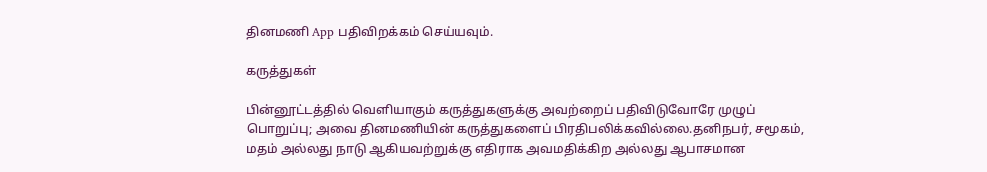தினமணி App பதிவிறக்கம் செய்யவும்.

கருத்துகள்

பின்னூட்டத்தில் வெளியாகும் கருத்துகளுக்கு அவற்றைப் பதிவிடுவோரே முழுப் பொறுப்பு; அவை தினமணியின் கருத்துகளைப் பிரதிபலிக்கவில்லை.தனிநபர், சமூகம், மதம் அல்லது நாடு ஆகியவற்றுக்கு எதிராக அவமதிக்கிற அல்லது ஆபாசமான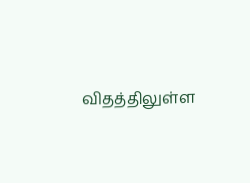விதத்திலுள்ள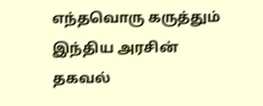எந்தவொரு கருத்தும் இந்திய அரசின் தகவல்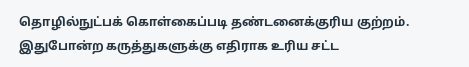தொழில்நுட்பக் கொள்கைப்படி தண்டனைக்குரிய குற்றம். இதுபோன்ற கருத்துகளுக்கு எதிராக உரிய சட்ட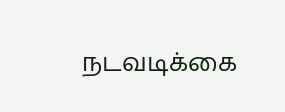நடவடிக்கை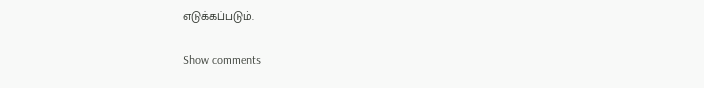எடுக்கப்படும்.

Show comments